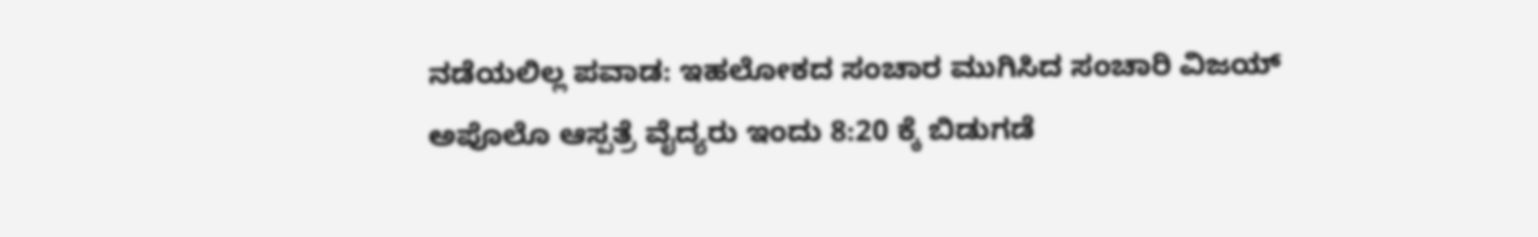ನಡೆಯಲಿಲ್ಲ ಪವಾಡ: ಇಹಲೋಕದ ಸಂಚಾರ ಮುಗಿಸಿದ ಸಂಚಾರಿ ವಿಜಯ್
ಅಪೊಲೊ ಆಸ್ಪತ್ರೆ ವೈದ್ಯರು ಇಂದು 8:20 ಕ್ಕೆ ಬಿಡುಗಡೆ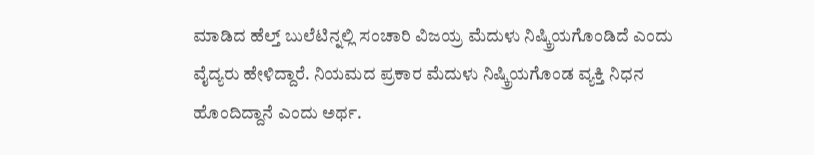ಮಾಡಿದ ಹೆಲ್ತ್ ಬುಲೆಟಿನ್ನಲ್ಲಿ ಸಂಚಾರಿ ವಿಜಯ್ರ ಮೆದುಳು ನಿಷ್ಕ್ರಿಯಗೊಂಡಿದೆ ಎಂದು ವೈದ್ಯರು ಹೇಳಿದ್ದಾರೆ. ನಿಯಮದ ಪ್ರಕಾರ ಮೆದುಳು ನಿಷ್ಕ್ರಿಯಗೊಂಡ ವ್ಯಕ್ತಿ ನಿಧನ ಹೊಂದಿದ್ದಾನೆ ಎಂದು ಅರ್ಥ.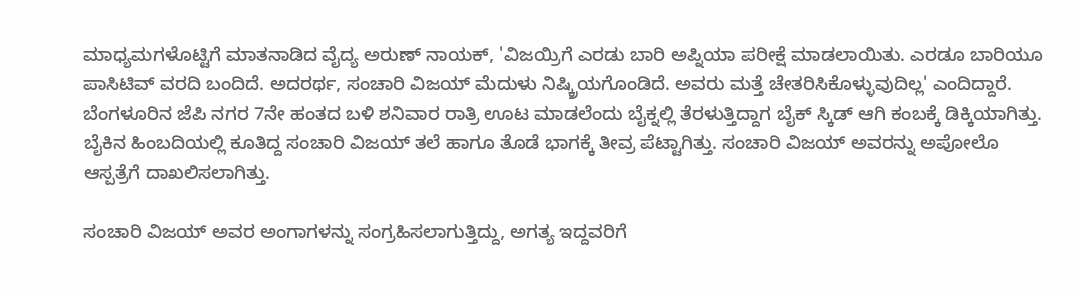ಮಾಧ್ಯಮಗಳೊಟ್ಟಿಗೆ ಮಾತನಾಡಿದ ವೈದ್ಯ ಅರುಣ್ ನಾಯಕ್, 'ವಿಜಯ್ರಿಗೆ ಎರಡು ಬಾರಿ ಅಪ್ನಿಯಾ ಪರೀಕ್ಷೆ ಮಾಡಲಾಯಿತು. ಎರಡೂ ಬಾರಿಯೂ ಪಾಸಿಟಿವ್ ವರದಿ ಬಂದಿದೆ. ಅದರರ್ಥ, ಸಂಚಾರಿ ವಿಜಯ್ ಮೆದುಳು ನಿಷ್ಕ್ರಿಯಗೊಂಡಿದೆ. ಅವರು ಮತ್ತೆ ಚೇತರಿಸಿಕೊಳ್ಳುವುದಿಲ್ಲ' ಎಂದಿದ್ದಾರೆ.
ಬೆಂಗಳೂರಿನ ಜೆಪಿ ನಗರ 7ನೇ ಹಂತದ ಬಳಿ ಶನಿವಾರ ರಾತ್ರಿ ಊಟ ಮಾಡಲೆಂದು ಬೈಕ್ನಲ್ಲಿ ತೆರಳುತ್ತಿದ್ದಾಗ ಬೈಕ್ ಸ್ಕಿಡ್ ಆಗಿ ಕಂಬಕ್ಕೆ ಡಿಕ್ಕಿಯಾಗಿತ್ತು. ಬೈಕಿನ ಹಿಂಬದಿಯಲ್ಲಿ ಕೂತಿದ್ದ ಸಂಚಾರಿ ವಿಜಯ್ ತಲೆ ಹಾಗೂ ತೊಡೆ ಭಾಗಕ್ಕೆ ತೀವ್ರ ಪೆಟ್ಟಾಗಿತ್ತು. ಸಂಚಾರಿ ವಿಜಯ್ ಅವರನ್ನು ಅಪೋಲೊ ಆಸ್ಪತ್ರೆಗೆ ದಾಖಲಿಸಲಾಗಿತ್ತು.

ಸಂಚಾರಿ ವಿಜಯ್ ಅವರ ಅಂಗಾಗಳನ್ನು ಸಂಗ್ರಹಿಸಲಾಗುತ್ತಿದ್ದು, ಅಗತ್ಯ ಇದ್ದವರಿಗೆ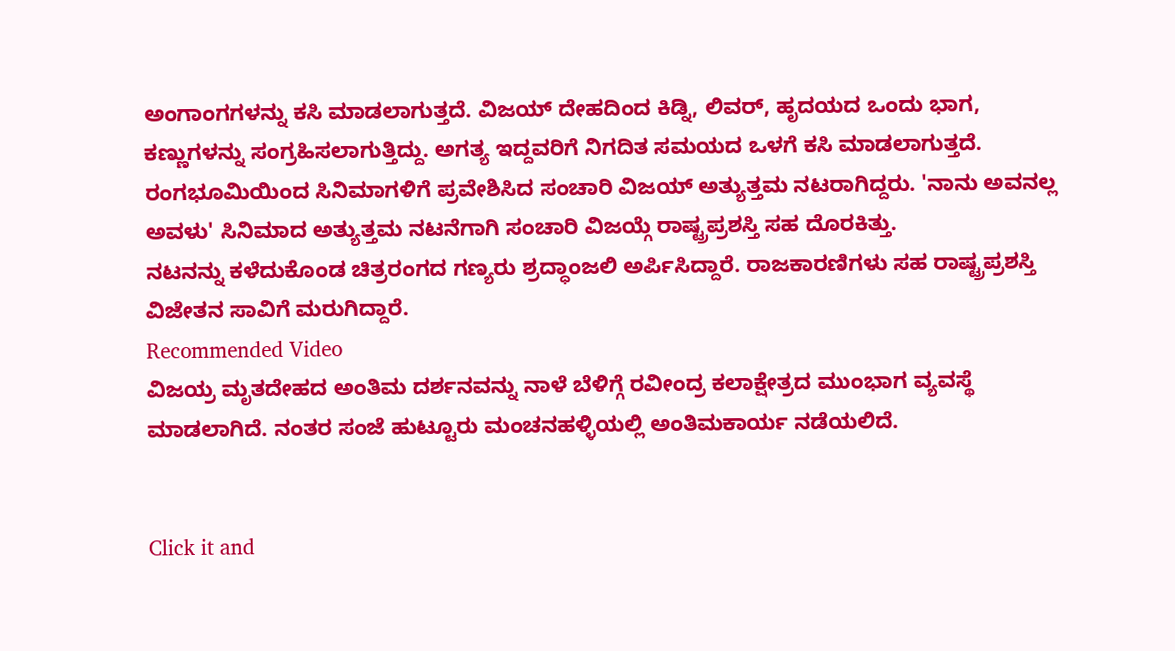ಅಂಗಾಂಗಗಳನ್ನು ಕಸಿ ಮಾಡಲಾಗುತ್ತದೆ. ವಿಜಯ್ ದೇಹದಿಂದ ಕಿಡ್ನಿ, ಲಿವರ್, ಹೃದಯದ ಒಂದು ಭಾಗ, ಕಣ್ಣುಗಳನ್ನು ಸಂಗ್ರಹಿಸಲಾಗುತ್ತಿದ್ದು. ಅಗತ್ಯ ಇದ್ದವರಿಗೆ ನಿಗದಿತ ಸಮಯದ ಒಳಗೆ ಕಸಿ ಮಾಡಲಾಗುತ್ತದೆ.
ರಂಗಭೂಮಿಯಿಂದ ಸಿನಿಮಾಗಳಿಗೆ ಪ್ರವೇಶಿಸಿದ ಸಂಚಾರಿ ವಿಜಯ್ ಅತ್ಯುತ್ತಮ ನಟರಾಗಿದ್ದರು. 'ನಾನು ಅವನಲ್ಲ ಅವಳು' ಸಿನಿಮಾದ ಅತ್ಯುತ್ತಮ ನಟನೆಗಾಗಿ ಸಂಚಾರಿ ವಿಜಯ್ಗೆ ರಾಷ್ಟ್ರಪ್ರಶಸ್ತಿ ಸಹ ದೊರಕಿತ್ತು.
ನಟನನ್ನು ಕಳೆದುಕೊಂಡ ಚಿತ್ರರಂಗದ ಗಣ್ಯರು ಶ್ರದ್ಧಾಂಜಲಿ ಅರ್ಪಿಸಿದ್ದಾರೆ. ರಾಜಕಾರಣಿಗಳು ಸಹ ರಾಷ್ಟ್ರಪ್ರಶಸ್ತಿ ವಿಜೇತನ ಸಾವಿಗೆ ಮರುಗಿದ್ದಾರೆ.
Recommended Video
ವಿಜಯ್ರ ಮೃತದೇಹದ ಅಂತಿಮ ದರ್ಶನವನ್ನು ನಾಳೆ ಬೆಳಿಗ್ಗೆ ರವೀಂದ್ರ ಕಲಾಕ್ಷೇತ್ರದ ಮುಂಭಾಗ ವ್ಯವಸ್ಥೆ ಮಾಡಲಾಗಿದೆ. ನಂತರ ಸಂಜೆ ಹುಟ್ಟೂರು ಮಂಚನಹಳ್ಳಿಯಲ್ಲಿ ಅಂತಿಮಕಾರ್ಯ ನಡೆಯಲಿದೆ.


Click it and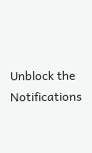Unblock the Notifications